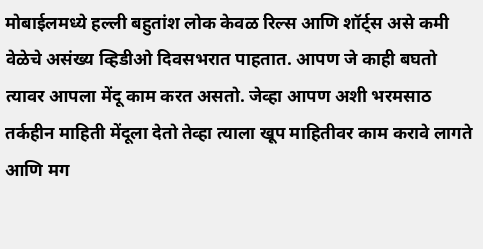मोबाईलमध्ये हल्ली बहुतांश लोक केवळ रिल्स आणि शॉर्ट्स असे कमी वेळेचे असंख्य व्हिडीओ दिवसभरात पाहतात. आपण जे काही बघतो त्यावर आपला मेंदू काम करत असतो. जेव्हा आपण अशी भरमसाठ तर्कहीन माहिती मेंदूला देतो तेव्हा त्याला खूप माहितीवर काम करावे लागते आणि मग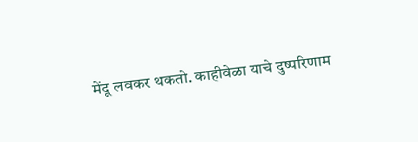मेंदू लवकर थकतो. काहीवेळा याचे दुष्परिणाम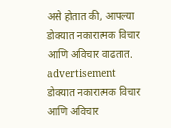असे होतात की, आपल्या डोक्यात नकारात्मक विचार आणि अविचार वाढतात.
advertisement
डोक्यात नकारात्मक विचार आणि अविचार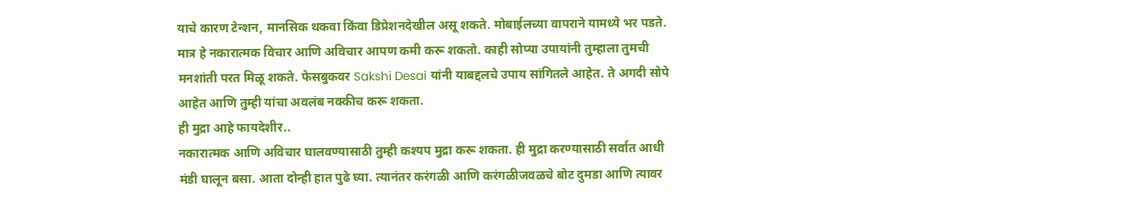याचे कारण टेन्शन, मानसिक थकवा किंवा डिप्रेशनदेखील असू शकते. मोबाईलच्या वापराने यामध्ये भर पडते. मात्र हे नकारात्मक विचार आणि अविचार आपण कमी करू शकतो. काही सोप्या उपायांनी तुम्हाला तुमची मनशांती परत मिळू शकते. फेसबुकवर Sakshi Desai यांनी याबद्दलचे उपाय सांगितले आहेत. ते अगदी सोपे आहेत आणि तुम्ही यांचा अवलंब नक्कीच करू शकता.
ही मुद्रा आहे फायदेशीर..
नकारात्मक आणि अविचार घालवण्यासाठी तुम्ही कश्यप मुद्रा करू शकता. ही मुद्रा करण्यासाठी सर्वात आधी मंडी घालून बसा. आता दोन्ही हात पुढे घ्या. त्यानंतर करंगळी आणि करंगळीजवळचे बोट दुमडा आणि त्यावर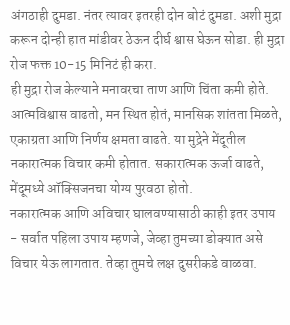अंगठाही दुमडा. नंतर त्यावर इतरही दोन बोटं दुमडा. अशी मुद्रा करून दोन्ही हात मांडीवर ठेऊन दीर्घ श्वास घेऊन सोडा. ही मुद्रा रोज फक्त 10-15 मिनिटं ही करा.
ही मुद्रा रोज केल्याने मनावरचा ताण आणि चिंता कमी होते. आत्मविश्वास वाढतो, मन स्थित होतं, मानसिक शांतता मिळते, एकाग्रता आणि निर्णय क्षमता वाढते. या मुद्रेने मेंदूतील नकारात्मक विचार कमी होतात. सकारात्मक ऊर्जा वाढते, मेंदूमध्ये ऑक्सिजनचा योग्य पुरवठा होतो.
नकारात्मक आणि अविचार घालवण्यासाठी काही इतर उपाय
- सर्वात पहिला उपाय म्हणजे, जेव्हा तुमच्या डोक्यात असे विचार येऊ लागतात. तेव्हा तुमचे लक्ष दुसरीकडे वाळवा.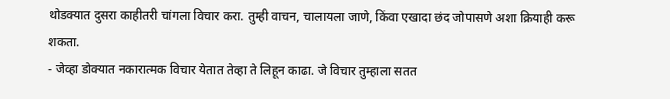थोडक्यात दुसरा काहीतरी चांगला विचार करा. तुम्ही वाचन, चालायला जाणे, किंवा एखादा छंद जोपासणे अशा क्रियाही करू शकता.
- जेव्हा डोक्यात नकारात्मक विचार येतात तेव्हा ते लिहून काढा. जे विचार तुम्हाला सतत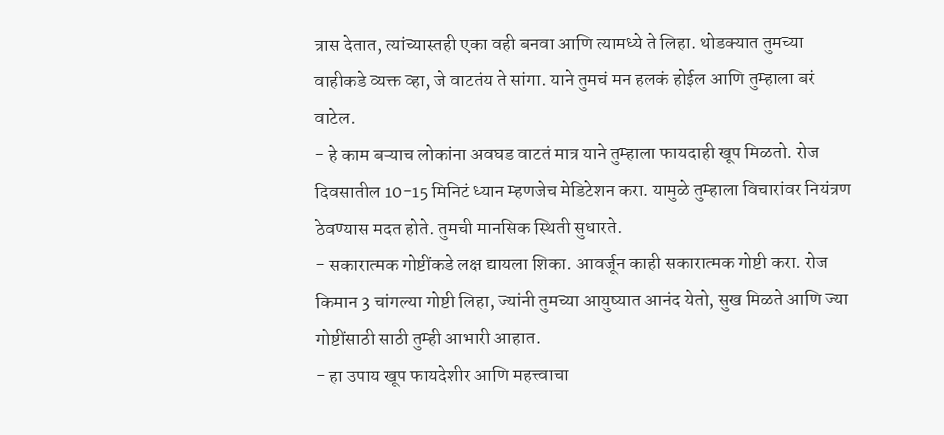त्रास देतात, त्यांच्यास्तही एका वही बनवा आणि त्यामध्ये ते लिहा. थोडक्यात तुमच्या वाहीकडे व्यक्त व्हा, जे वाटतंय ते सांगा. याने तुमचं मन हलकं होईल आणि तुम्हाला बरं वाटेल.
- हे काम बऱ्याच लोकांना अवघड वाटतं मात्र याने तुम्हाला फायदाही खूप मिळतो. रोज दिवसातील 10-15 मिनिटं ध्यान म्हणजेच मेडिटेशन करा. यामुळे तुम्हाला विचारांवर नियंत्रण ठेवण्यास मदत होते. तुमची मानसिक स्थिती सुधारते.
- सकारात्मक गोष्टींकडे लक्ष द्यायला शिका. आवर्जून काही सकारात्मक गोष्टी करा. रोज किमान 3 चांगल्या गोष्टी लिहा, ज्यांनी तुमच्या आयुष्यात आनंद येतो, सुख मिळते आणि ज्या गोष्टींसाठी साठी तुम्ही आभारी आहात.
- हा उपाय खूप फायदेशीर आणि महत्त्वाचा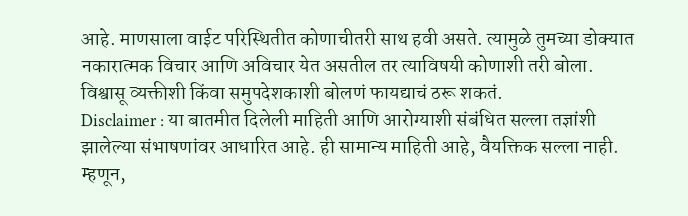आहे. माणसाला वाईट परिस्थितीत कोणाचीतरी साथ हवी असते. त्यामुळे तुमच्या डोक्यात नकारात्मक विचार आणि अविचार येत असतील तर त्याविषयी कोणाशी तरी बोला. विश्वासू व्यक्तीशी किंवा समुपदेशकाशी बोलणं फायद्याचं ठरू शकतं.
Disclaimer : या बातमीत दिलेली माहिती आणि आरोग्याशी संबंधित सल्ला तज्ञांशी झालेल्या संभाषणांवर आधारित आहे. ही सामान्य माहिती आहे, वैयक्तिक सल्ला नाही. म्हणून,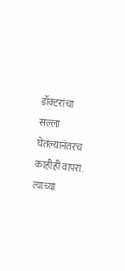डॉक्टरांचा सल्ला घेतल्यानंतरच काहीही वापरा. त्याच्या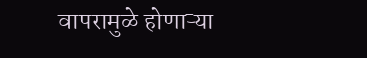वापरामुळे होणाऱ्या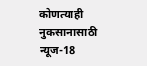कोणत्याही नुकसानासाठी न्यूज-18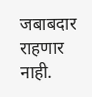जबाबदार राहणार नाही.